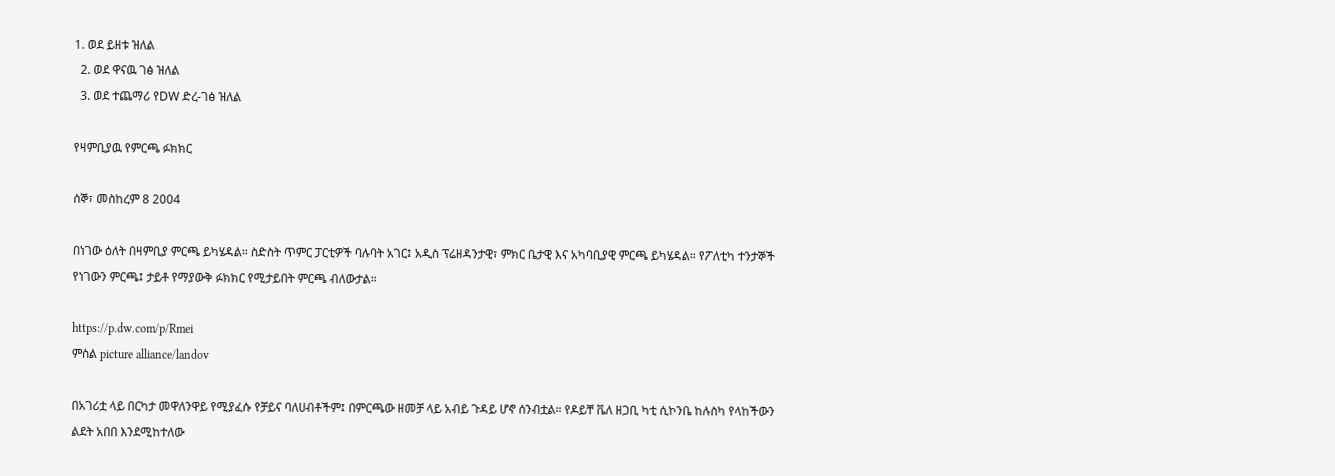1. ወደ ይዘቱ ዝለል
  2. ወደ ዋናዉ ገፅ ዝለል
  3. ወደ ተጨማሪ የDW ድረ-ገፅ ዝለል

የዛምቢያዉ የምርጫ ፉክክር

ሰኞ፣ መስከረም 8 2004

በነገው ዕለት በዛምቢያ ምርጫ ይካሄዳል። ስድስት ጥምር ፓርቲዎች ባሉባት አገር፤ አዲስ ፕሬዘዳንታዊ፣ ምክር ቤታዊ እና አካባቢያዊ ምርጫ ይካሄዳል። የፖለቲካ ተንታኞች የነገውን ምርጫ፤ ታይቶ የማያውቅ ፉክክር የሚታይበት ምርጫ ብለውታል።

https://p.dw.com/p/Rmei
ምስል picture alliance/landov

በአገሪቷ ላይ በርካታ መዋለንዋይ የሚያፈሱ የቻይና ባለሀብቶችም፤ በምርጫው ዘመቻ ላይ አብይ ጉዳይ ሆኖ ሰንብቷል። የዶይቸ ቬለ ዘጋቢ ካቲ ሲኮንቤ ከሉስካ የላከችውን ልደት አበበ እንደሚከተለው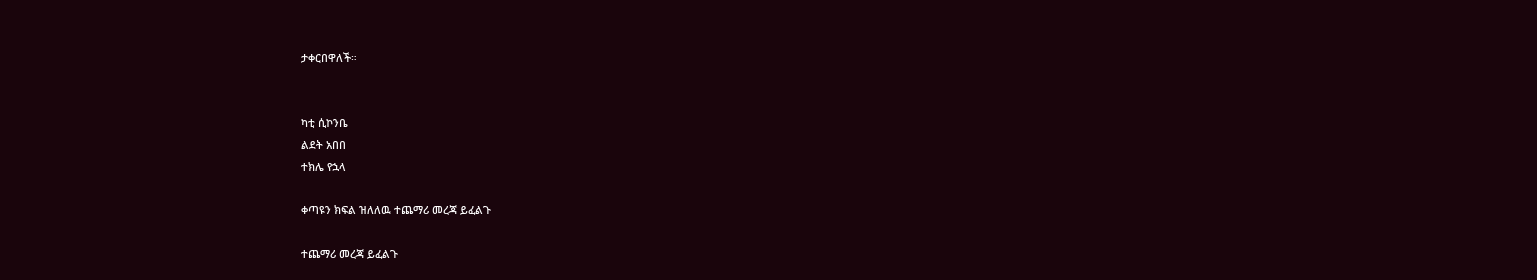ታቀርበዋለች።


ካቲ ሲኮንቤ
ልደት አበበ
ተክሌ የኋላ

ቀጣዩን ክፍል ዝለለዉ ተጨማሪ መረጃ ይፈልጉ

ተጨማሪ መረጃ ይፈልጉ